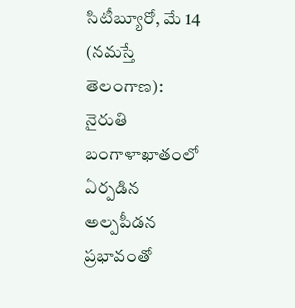సిటీబ్యూరో, మే 14 (నమస్తే తెలంగాణ): నైరుతి బంగాళాఖాతంలో ఏర్పడిన అల్పపీడన ప్రభావంతో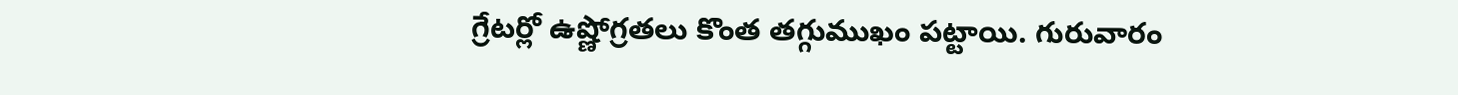గ్రేటర్లో ఉష్ణోగ్రతలు కొంత తగ్గుముఖం పట్టాయి. గురువారం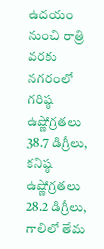ఉదయం నుంచి రాత్రి వరకు నగరంలో గరిష్ఠ ఉష్ణోగ్రతలు 38.7 డిగ్రీలు, కనిష్ఠ ఉష్ణోగ్రతలు 28.2 డిగ్రీలు, గాలిలో తేమ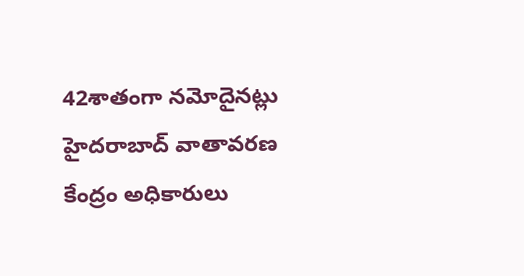42శాతంగా నమోదైనట్లు హైదరాబాద్ వాతావరణ కేంద్రం అధికారులు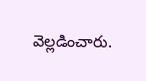వెల్లడించారు.